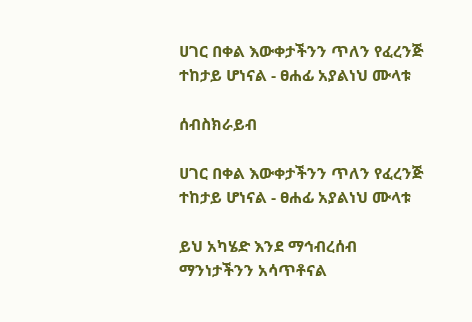ሀገር በቀል እውቀታችንን ጥለን የፈረንጅ ተከታይ ሆነናል - ፀሐፊ አያልነህ ሙላቱ

ሰብስክራይብ

ሀገር በቀል እውቀታችንን ጥለን የፈረንጅ ተከታይ ሆነናል - ፀሐፊ አያልነህ ሙላቱ

ይህ አካሄድ እንደ ማኅብረሰብ ማንነታችንን አሳጥቶናል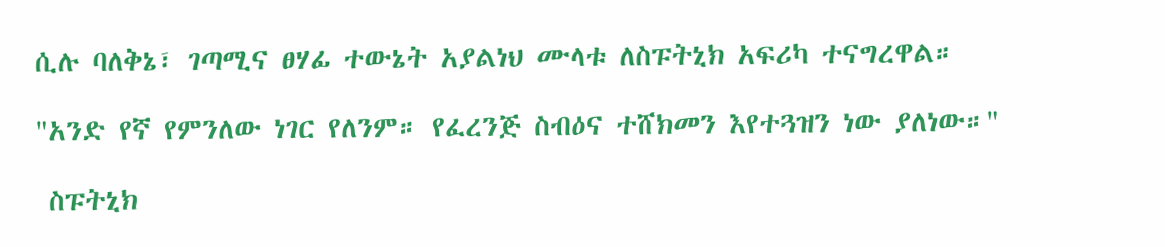ሲሉ ባለቅኔ፣ ገጣሚና ፀሃፊ ተውኔት አያልነህ ሙላቱ ለስፑትኒክ አፍሪካ ተናግረዋል።

"አንድ የኛ የምንለው ነገር የለንም። የፈረንጅ ስብዕና ተሸክመን እየተጓዝን ነው ያለነው።"

 ስፑትኒክ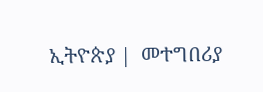ኢትዮጵያ |  መተግበሪያ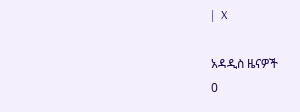|  X

አዳዲስ ዜናዎች
0